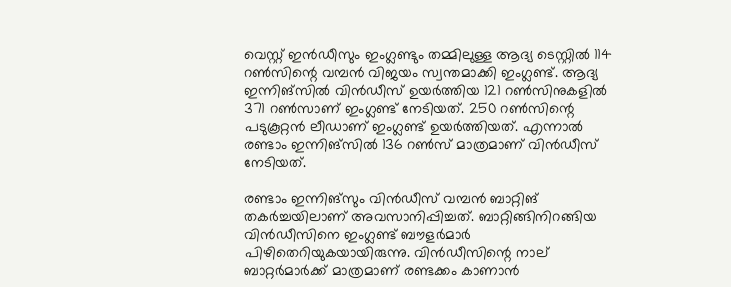വെസ്റ്റ് ഇന്‍ഡീസും ഇംഗ്ലണ്ടും തമ്മിലുള്ള ആദ്യ ടെസ്റ്റില്‍ 114 റണ്‍സിന്റെ വമ്പന്‍ വിജയം സ്വന്തമാക്കി ഇംഗ്ലണ്ട്. ആദ്യ ഇന്നിങ്‌സില്‍ വിന്‍ഡീസ് ഉയര്‍ത്തിയ 121 റണ്‍സിനുകളില്‍ 371 റണ്‍സാണ് ഇംഗ്ലണ്ട് നേടിയത്. 250 റണ്‍സിന്റെ പടുകൂറ്റന്‍ ലീഡാണ് ഇംഗ്ലണ്ട് ഉയര്‍ത്തിയത്. എന്നാല്‍ രണ്ടാം ഇന്നിങ്‌സില്‍ 136 റണ്‍സ് മാത്രമാണ് വിന്‍ഡീസ് നേടിയത്.

രണ്ടാം ഇന്നിങ്‌സും വിന്‍ഡീസ് വമ്പന്‍ ബാറ്റിങ് തകര്‍ച്ചയിലാണ് അവസാനിപ്പിച്ചത്. ബാറ്റിങ്ങിനിറങ്ങിയ വിന്‍ഡീസിനെ ഇംഗ്ലണ്ട് ബൗളര്‍മാര്‍ പിഴിതെറിയുകയായിരുന്നു. വിന്‍ഡീസിന്റെ നാല് ബാറ്റര്‍മാര്‍ക്ക് മാത്രമാണ് രണ്ടക്കം കാണാന്‍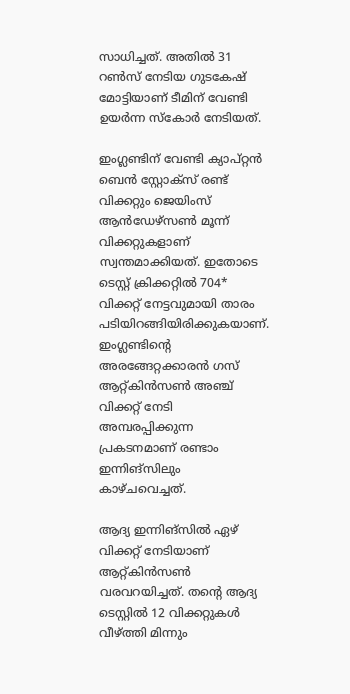സാധിച്ചത്. അതില്‍ 31 റണ്‍സ് നേടിയ ഗുടകേഷ് മോട്ടിയാണ് ടീമിന് വേണ്ടി ഉയര്‍ന്ന സ്‌കോര്‍ നേടിയത്.

ഇംഗ്ലണ്ടിന് വേണ്ടി ക്യാപ്റ്റന്‍ ബെന്‍ സ്റ്റോക്‌സ് രണ്ട് വിക്കറ്റും ജെയിംസ് ആന്‍ഡേഴ്‌സണ്‍ മൂന്ന് വിക്കറ്റുകളാണ് സ്വന്തമാക്കിയത്. ഇതോടെ ടെസ്റ്റ് ക്രിക്കറ്റില്‍ 704* വിക്കറ്റ് നേട്ടവുമായി താരം പടിയിറങ്ങിയിരിക്കുകയാണ്. ഇംഗ്ലണ്ടിന്റെ അരങ്ങേറ്റക്കാരന്‍ ഗസ് ആറ്റ്കിന്‍സണ്‍ അഞ്ച് വിക്കറ്റ് നേടി അമ്പരപ്പിക്കുന്ന പ്രകടനമാണ് രണ്ടാം ഇന്നിങ്‌സിലും കാഴ്ചവെച്ചത്.

ആദ്യ ഇന്നിങ്‌സില്‍ ഏഴ് വിക്കറ്റ് നേടിയാണ് ആറ്റ്കിന്‍സണ്‍ വരവറയിച്ചത്. തന്റെ ആദ്യ ടെസ്റ്റില്‍ 12 വിക്കറ്റുകള്‍ വീഴ്ത്തി മിന്നും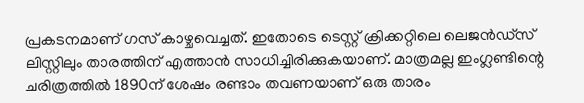പ്രകടനമാണ് ഗസ് കാഴ്ചവെച്ചത്. ഇതോടെ ടെസ്റ്റ് ക്രിക്കറ്റിലെ ലെജന്‍ഡ്‌സ് ലിസ്റ്റിലും താരത്തിന് എത്താന്‍ സാധിച്ചിരിക്കുകയാണ്. മാത്രമല്ല ഇംഗ്ലണ്ടിന്റെ ചരിത്രത്തില്‍ 1890ന് ശേഷം രണ്ടാം തവണയാണ് ഒരു താരം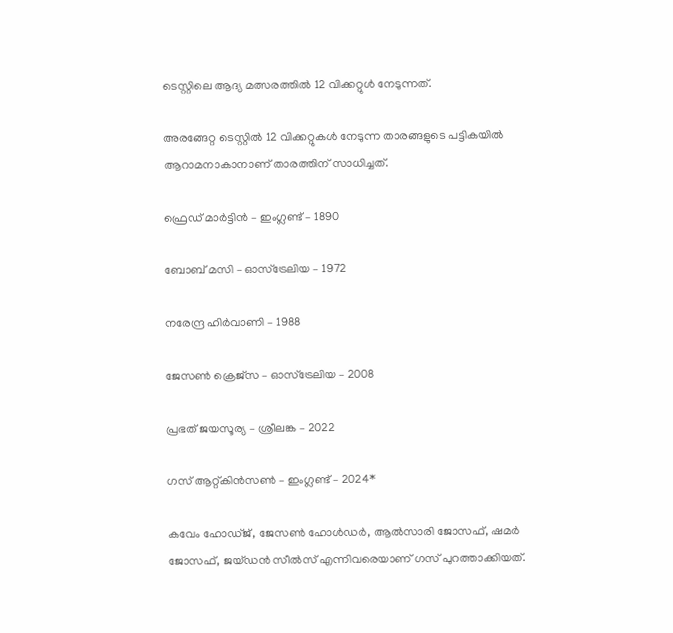ടെസ്റ്റിലെ ആദ്യ മത്സരത്തില്‍ 12 വിക്കറ്റുള്‍ നേടുന്നത്.

അരങ്ങേറ്റ ടെസ്റ്റില്‍ 12 വിക്കറ്റുകള്‍ നേടുന്ന താരങ്ങളുടെ പട്ടികയില്‍ ആറാമനാകാനാണ് താരത്തിന് സാധിച്ചത്.

ഫ്രെഡ് മാര്‍ട്ടിന്‍ – ഇംഗ്ലണ്ട് – 1890

ബോബ് മസി – ഓസ്‌ട്രേലിയ – 1972

നരേന്ദ്ര ഹിര്‍വാണി – 1988

ജേസണ്‍ ക്രെജ്‌സ – ഓസ്‌ട്രേലിയ – 2008

പ്രഭത് ജയസൂര്യ – ശ്രീലങ്ക – 2022

ഗസ് ആറ്റ്കിന്‍സണ്‍ – ഇംഗ്ലണ്ട് – 2024*

കവേം ഹോഡ്ജ്, ജേസണ്‍ ഹോള്‍ഡര്‍, ആല്‍സാരി ജോസഫ്, ഷമര്‍ ജോസഫ്, ജയ്ഡന്‍ സീല്‍സ് എന്നിവരെയാണ് ഗസ് പുറത്താക്കിയത്.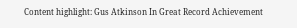Content highlight: Gus Atkinson In Great Record Achievement